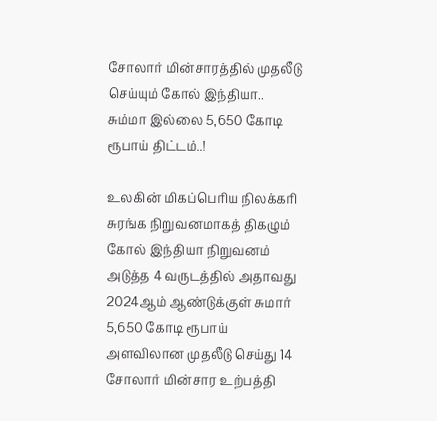சோலார் மின்சாரத்தில் முதலீடு செய்யும் கோல் இந்தியா.. சும்மா இல்லை 5,650 கோடி ரூபாய் திட்டம்..!

உலகின் மிகப்பெரிய நிலக்கரி சுரங்க நிறுவனமாகத் திகழும் கோல் இந்தியா நிறுவனம் அடுத்த 4 வருடத்தில் அதாவது 2024ஆம் ஆண்டுக்குள் சுமார் 5,650 கோடி ரூபாய் அளவிலான முதலீடு செய்து 14 சோலார் மின்சார உற்பத்தி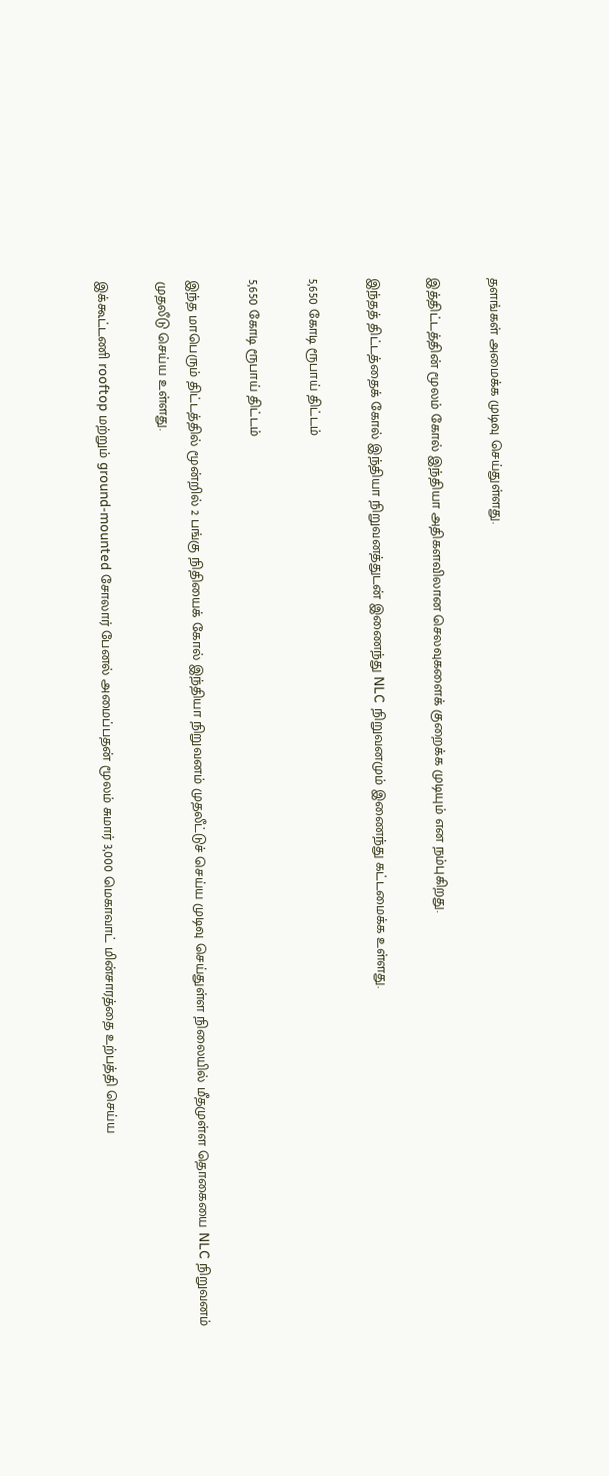தளங்கள் அமைக்க முடிவு செய்துள்ளது.

இத்திட்டத்தின் மூலம் கோல் இந்தியா அதிகளவிலான செலவுகளைக் குறைக்க முடியும் என நம்புகிறது.

இந்தத் திட்டத்தைக் கோல் இந்தியா நிறுவனத்துடன் இணைந்து NLC நிறுவனமும் இணைந்து கட்டமைக்க உள்ளது.

5,650 கோடி ரூபாய் திட்டம்

5,650 கோடி ரூபாய் திட்டம்

இந்த மாபெரும் திட்டத்தில் மூன்றில் 2 பங்கு நிதியைக் கோல் இந்தியா நிறுவனம் முதலீட்டுச் செய்ய முடிவு செய்துள்ள நிலையில் மீதமுள்ள தொகையை NLC நிறுவனம் முதலீடு செய்ய உள்ளது.

இக்கூட்டணி rooftop மற்றும் ground-mounted சோலார் பேனல் அமைப்பதன் மூலம் சுமார் 3,000 மெகாவாட் மின்சாரத்தை உற்பத்தி செய்ய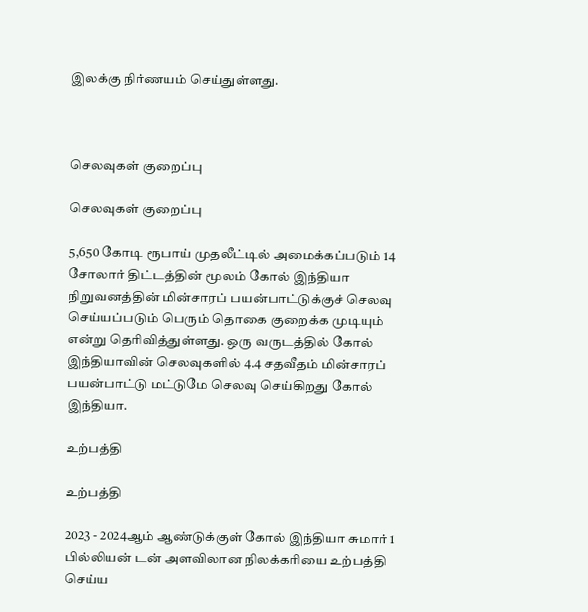இலக்கு நிர்ணயம் செய்துள்ளது.



செலவுகள் குறைப்பு

செலவுகள் குறைப்பு

5,650 கோடி ரூபாய் முதலீட்டில் அமைக்கப்படும் 14 சோலார் திட்டத்தின் மூலம் கோல் இந்தியா நிறுவனத்தின் மின்சாரப் பயன்பாட்டுக்குச் செலவு செய்யப்படும் பெரும் தொகை குறைக்க முடியும் என்று தெரிவித்துள்ளது. ஒரு வருடத்தில் கோல் இந்தியாவின் செலவுகளில் 4.4 சதவீதம் மின்சாரப் பயன்பாட்டு மட்டுமே செலவு செய்கிறது கோல் இந்தியா.

உற்பத்தி

உற்பத்தி

2023 - 2024ஆம் ஆண்டுக்குள் கோல் இந்தியா சுமார் 1 பில்லியன் டன் அளவிலான நிலக்கரியை உற்பத்தி செய்ய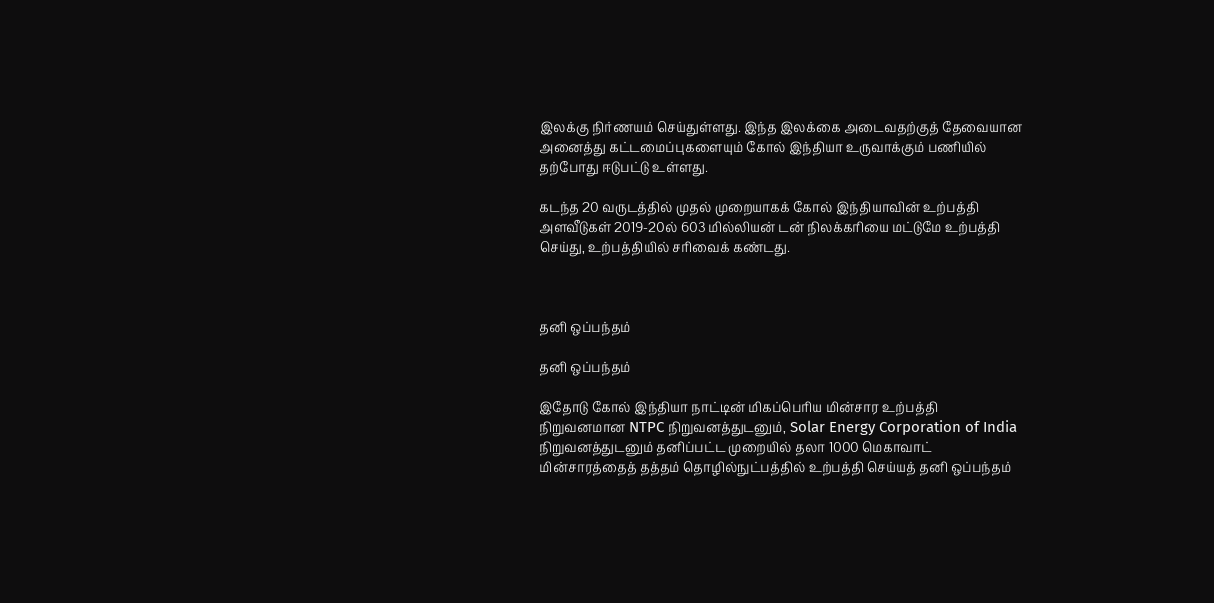இலக்கு நிர்ணயம் செய்துள்ளது. இந்த இலக்கை அடைவதற்குத் தேவையான அனைத்து கட்டமைப்புகளையும் கோல் இந்தியா உருவாக்கும் பணியில் தற்போது ஈடுபட்டு உள்ளது.

கடந்த 20 வருடத்தில் முதல் முறையாகக் கோல் இந்தியாவின் உற்பத்தி அளவீடுகள் 2019-20ல் 603 மில்லியன் டன் நிலக்கரியை மட்டுமே உற்பத்தி செய்து, உற்பத்தியில் சரிவைக் கண்டது.



தனி ஒப்பந்தம்

தனி ஒப்பந்தம்

இதோடு கோல் இந்தியா நாட்டின் மிகப்பெரிய மின்சார உற்பத்தி நிறுவனமான NTPC நிறுவனத்துடனும், Solar Energy Corporation of India நிறுவனத்துடனும் தனிப்பட்ட முறையில் தலா 1000 மெகாவாட் மின்சாரத்தைத் தத்தம் தொழில்நுட்பத்தில் உற்பத்தி செய்யத் தனி ஒப்பந்தம்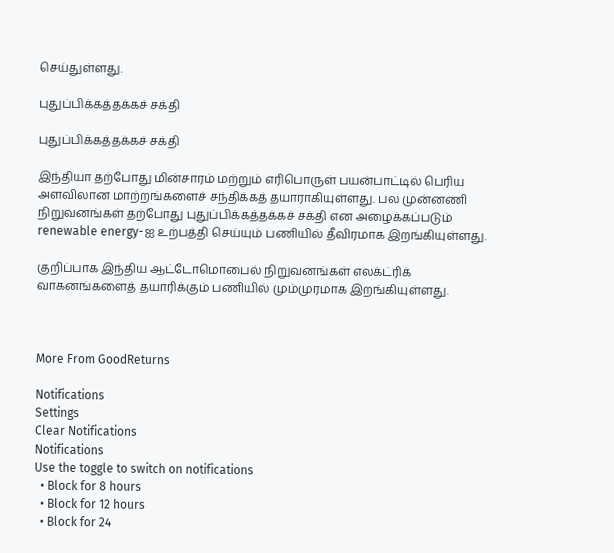செய்துள்ளது.

புதுப்பிக்கத்தக்கச் சக்தி

புதுப்பிக்கத்தக்கச் சக்தி

இந்தியா தற்போது மின்சாரம் மற்றும் எரிபொருள் பயன்பாட்டில் பெரிய அளவிலான மாற்றங்களைச் சந்திக்கத் தயாராகியுள்ளது. பல முன்னணி நிறுவனங்கள் தற்போது புதுப்பிக்கத்தக்கச் சக்தி என அழைக்கப்படும் renewable energy-ஐ உற்பத்தி செய்யும் பணியில் தீவிரமாக இறங்கியுள்ளது.

குறிப்பாக இந்திய ஆட்டோமொபைல் நிறுவனங்கள் எலக்ட்ரிக் வாகனங்களைத் தயாரிக்கும் பணியில் மும்முரமாக இறங்கியுள்ளது.



More From GoodReturns

Notifications
Settings
Clear Notifications
Notifications
Use the toggle to switch on notifications
  • Block for 8 hours
  • Block for 12 hours
  • Block for 24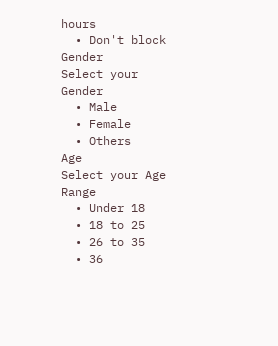hours
  • Don't block
Gender
Select your Gender
  • Male
  • Female
  • Others
Age
Select your Age Range
  • Under 18
  • 18 to 25
  • 26 to 35
  • 36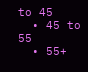to 45
  • 45 to 55
  • 55+